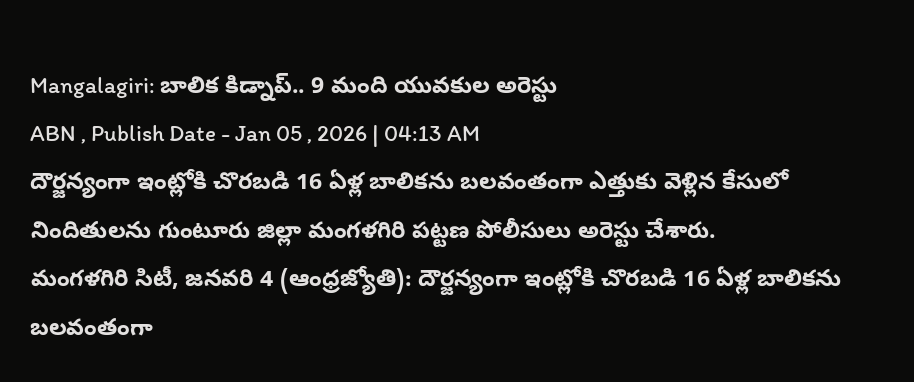Mangalagiri: బాలిక కిడ్నాప్.. 9 మంది యువకుల అరెస్టు
ABN , Publish Date - Jan 05 , 2026 | 04:13 AM
దౌర్జన్యంగా ఇంట్లోకి చొరబడి 16 ఏళ్ల బాలికను బలవంతంగా ఎత్తుకు వెళ్లిన కేసులో నిందితులను గుంటూరు జిల్లా మంగళగిరి పట్టణ పోలీసులు అరెస్టు చేశారు.
మంగళగిరి సిటీ, జనవరి 4 (ఆంధ్రజ్యోతి): దౌర్జన్యంగా ఇంట్లోకి చొరబడి 16 ఏళ్ల బాలికను బలవంతంగా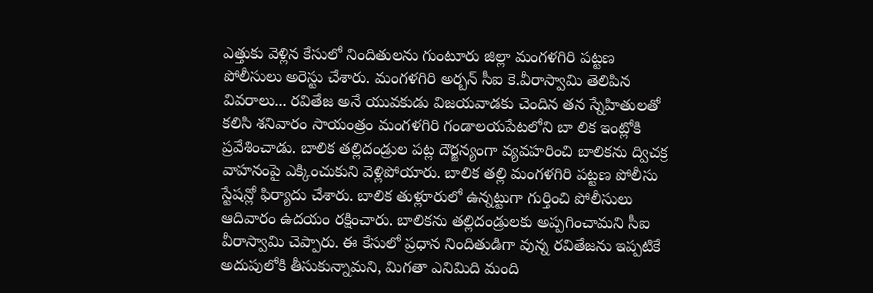ఎత్తుకు వెళ్లిన కేసులో నిందితులను గుంటూరు జిల్లా మంగళగిరి పట్టణ పోలీసులు అరెస్టు చేశారు. మంగళగిరి అర్బన్ సీఐ కె.వీరాస్వామి తెలిపిన వివరాలు... రవితేజ అనే యువకుడు విజయవాడకు చెందిన తన స్నేహితులతో కలిసి శనివారం సాయంత్రం మంగళగిరి గండాలయపేటలోని బా లిక ఇంట్లోకి ప్రవేశించాడు. బాలిక తల్లిదండ్రుల పట్ల దౌర్జన్యంగా వ్యవహరించి బాలికను ద్విచక్ర వాహనంపై ఎక్కించుకుని వెళ్లిపోయారు. బాలిక తల్లి మంగళగిరి పట్టణ పోలీసు స్టేషన్లో ఫిర్యాదు చేశారు. బాలిక తుళ్లూరులో ఉన్నట్టుగా గుర్తించి పోలీసులు ఆదివారం ఉదయం రక్షించారు. బాలికను తల్లిదండ్రులకు అప్పగించామని సీఐ వీరాస్వామి చెప్పారు. ఈ కేసులో ప్రధాన నిందితుడిగా వున్న రవితేజను ఇప్పటికే అదుపులోకి తీసుకున్నామని, మిగతా ఎనిమిది మంది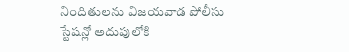నిందితులను విజయవాడ పోలీసు స్టేషన్లో అదుపులోకి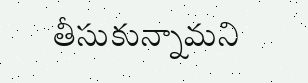తీసుకున్నామని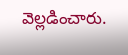వెల్లడించారు.